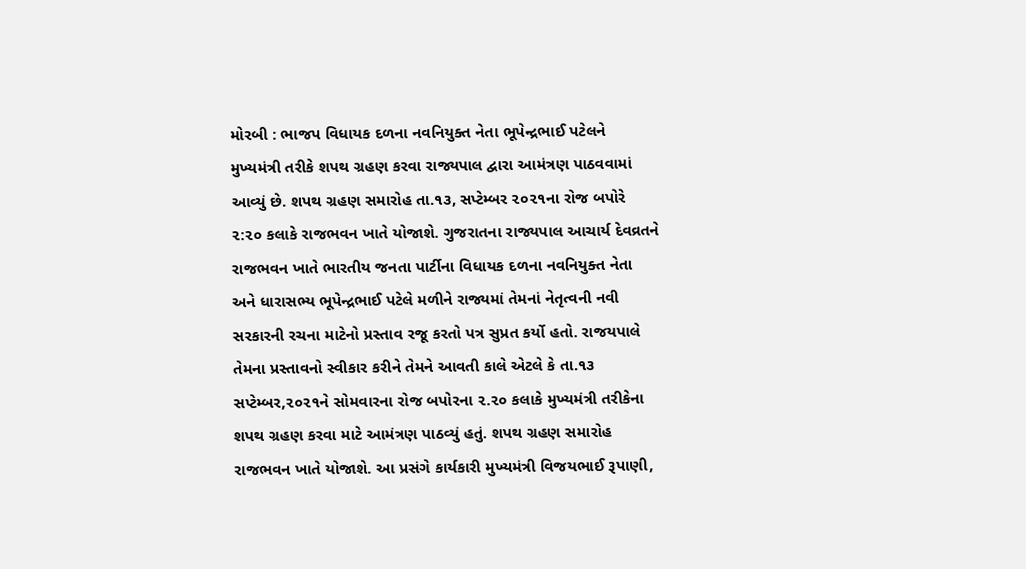મોરબી : ભાજપ વિધાયક દળના નવનિયુક્ત નેતા ભૂપેન્દ્રભાઈ પટેલને મુખ્યમંત્રી તરીકે શપથ ગ્રહણ કરવા રાજ્યપાલ દ્વારા આમંત્રણ પાઠવવામાં આવ્યું છે. શપથ ગ્રહણ સમારોહ તા.૧૩, સપ્ટેમ્બર ૨૦૨૧ના રોજ બપોરે ૨:૨૦ કલાકે રાજભવન ખાતે યોજાશે. ગુજરાતના રાજ્યપાલ આચાર્ય દેવવ્રતને રાજભવન ખાતે ભારતીય જનતા પાર્ટીના વિધાયક દળના નવનિયુક્ત નેતા અને ધારાસભ્ય ભૂપેન્દ્રભાઈ પટેલે મળીને રાજ્યમાં તેમનાં નેતૃત્વની નવી સરકારની રચના માટેનો પ્રસ્તાવ રજૂ કરતો પત્ર સુપ્રત કર્યો હતો. રાજયપાલે તેમના પ્રસ્તાવનો સ્વીકાર કરીને તેમને આવતી કાલે એટલે કે તા.૧૩ સપ્ટેમ્બર,૨૦૨૧ને સોમવારના રોજ બપોરના ૨.૨૦ કલાકે મુખ્યમંત્રી તરીકેના શપથ ગ્રહણ કરવા માટે આમંત્રણ પાઠવ્યું હતું. શપથ ગ્રહણ સમારોહ રાજભવન ખાતે યોજાશે. આ પ્રસંગે કાર્યકારી મુખ્યમંત્રી વિજયભાઈ રૂપાણી,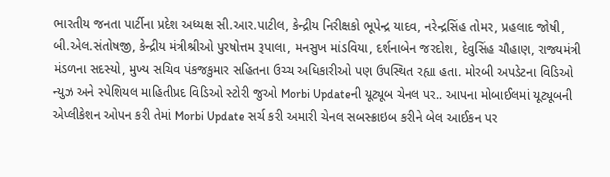ભારતીય જનતા પાર્ટીના પ્રદેશ અધ્યક્ષ સી.આર.પાટીલ, કેન્દ્રીય નિરીક્ષકો ભૂપેન્દ્ર યાદવ, નરેન્દ્રસિંહ તોમર, પ્રહલાદ જોષી, બી.એલ.સંતોષજી, કેન્દ્રીય મંત્રીશ્રીઓ પુરષોત્તમ રૂપાલા, મનસુખ માંડવિયા, દર્શનાબેન જરદોશ, દેવુસિંહ ચૌહાણ, રાજ્યમંત્રી મંડળના સદસ્યો, મુખ્ય સચિવ પંકજકુમાર સહિતના ઉચ્ચ અધિકારીઓ પણ ઉપસ્થિત રહ્યા હતા. મોરબી અપડેટના વિડિઓ ન્યુઝ અને સ્પેશિયલ માહિતીપ્રદ વિડિઓ સ્ટોરી જુઓ Morbi Updateની યૂટ્યૂબ ચેનલ પર.. આપના મોબાઈલમાં યૂટ્યૂબની એપ્લીકેશન ઓપન કરી તેમાં Morbi Update સર્ચ કરી અમારી ચેનલ સબસ્ક્રાઇબ કરીને બેલ આઈકન પર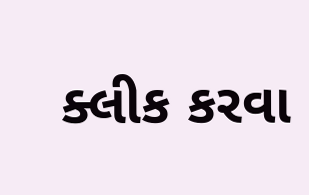ક્લીક કરવા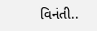વિનંતી..